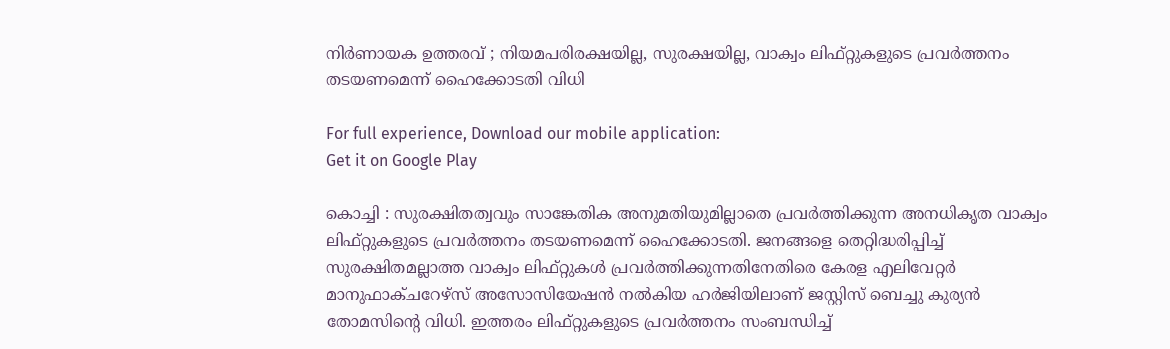നിർണായക ഉത്തരവ് ; നിയമപരിരക്ഷയില്ല, സുരക്ഷയില്ല, വാക്വം ലിഫ്റ്റുകളുടെ പ്രവര്‍ത്തനം തടയണമെന്ന് ഹൈക്കോടതി വിധി

For full experience, Download our mobile application:
Get it on Google Play

കൊച്ചി : സുരക്ഷിതത്വവും സാങ്കേതിക അനുമതിയുമില്ലാതെ പ്രവര്‍ത്തിക്കുന്ന അനധികൃത വാക്വം ലിഫ്റ്റുകളുടെ പ്രവര്‍ത്തനം തടയണമെന്ന് ഹൈക്കോടതി. ജനങ്ങളെ തെറ്റിദ്ധരിപ്പിച്ച് സുരക്ഷിതമല്ലാത്ത വാക്വം ലിഫ്റ്റുകള്‍ പ്രവര്‍ത്തിക്കുന്നതിനേതിരെ കേരള എലിവേറ്റര്‍ മാനുഫാക്ചറേഴ്‌സ് അസോസിയേഷന്‍ നല്‍കിയ ഹര്‍ജിയിലാണ് ജസ്റ്റിസ് ബെച്ചു കുര്യന്‍ തോമസിന്റെ വിധി. ഇത്തരം ലിഫ്റ്റുകളുടെ പ്രവര്‍ത്തനം സംബന്ധിച്ച്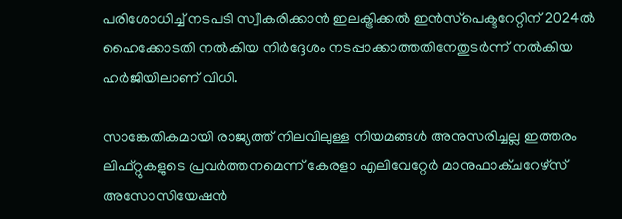പരിശോധിച്ച് നടപടി സ്വീകരിക്കാന്‍ ഇലക്ട്രിക്കല്‍ ഇന്‍സ്‌പെക്ടറേറ്റിന് 2024ല്‍ ഹൈക്കോടതി നല്‍കിയ നിര്‍ദ്ദേശം നടപ്പാക്കാത്തതിനേതുടര്‍ന്ന് നല്‍കിയ ഹര്‍ജിയിലാണ് വിധി.

സാങ്കേതികമായി രാജ്യത്ത് നിലവിലുള്ള നിയമങ്ങള്‍ അനുസരിച്ചല്ല ഇത്തരം ലിഫ്റ്റുകളുടെ പ്രവര്‍ത്തനമെന്ന് കേരളാ എലിവേറ്റേര്‍ മാനുഫാക്ചറേഴ്‌സ് അസോസിയേഷന്‍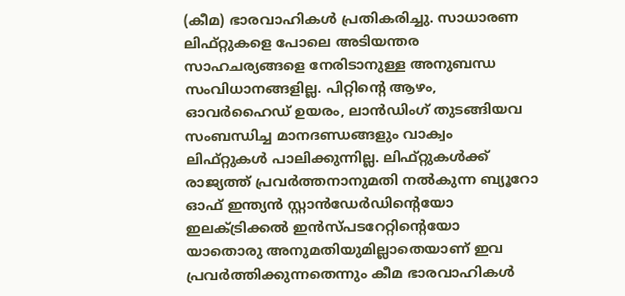(കീമ) ഭാരവാഹികള്‍ പ്രതികരിച്ചു. സാധാരണ ലിഫ്റ്റുകളെ പോലെ അടിയന്തര സാഹചര്യങ്ങളെ നേരിടാനുള്ള അനുബന്ധ സംവിധാനങ്ങളില്ല. പിറ്റിന്റെ ആഴം, ഓവര്‍ഹൈഡ് ഉയരം, ലാന്‍ഡിംഗ് തുടങ്ങിയവ സംബന്ധിച്ച മാനദണ്ഡങ്ങളും വാക്വം ലിഫ്റ്റുകള്‍ പാലിക്കുന്നില്ല. ലിഫ്റ്റുകള്‍ക്ക് രാജ്യത്ത് പ്രവര്‍ത്തനാനുമതി നല്‍കുന്ന ബ്യൂറോ ഓഫ് ഇന്ത്യന്‍ സ്റ്റാന്‍ഡേര്‍ഡിന്റെയോ ഇലക്ട്രിക്കല്‍ ഇന്‍സ്പടറേറ്റിന്റെയോ യാതൊരു അനുമതിയുമില്ലാതെയാണ് ഇവ പ്രവര്‍ത്തിക്കുന്നതെന്നും കീമ ഭാരവാഹികള്‍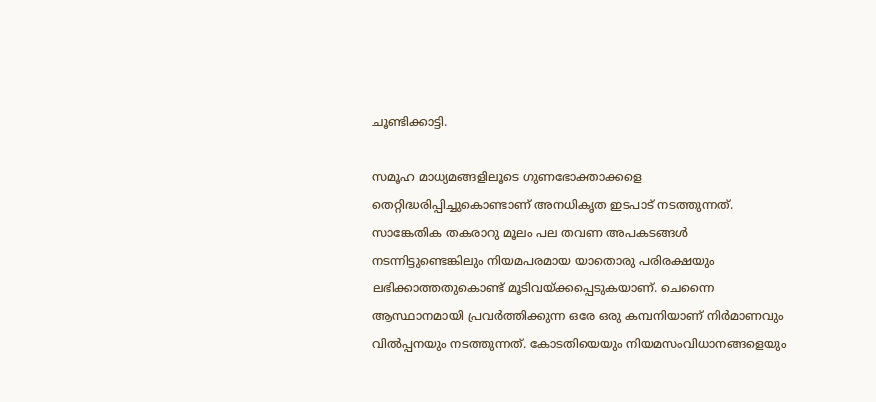ചൂണ്ടിക്കാട്ടി.

സമൂഹ മാധ്യമങ്ങളിലൂടെ ഗുണഭോക്താക്കളെ തെറ്റിദ്ധരിപ്പിച്ചുകൊണ്ടാണ് അനധികൃത ഇടപാട് നടത്തുന്നത്. സാങ്കേതിക തകരാറു മൂലം പല തവണ അപകടങ്ങള്‍ നടന്നിട്ടുണ്ടെങ്കിലും നിയമപരമായ യാതൊരു പരിരക്ഷയും ലഭിക്കാത്തതുകൊണ്ട് മൂടിവയ്ക്കപ്പെടുകയാണ്. ചെന്നൈ ആസ്ഥാനമായി പ്രവര്‍ത്തിക്കുന്ന ഒരേ ഒരു കമ്പനിയാണ് നിര്‍മാണവും വില്‍പ്പനയും നടത്തുന്നത്. കോടതിയെയും നിയമസംവിധാനങ്ങളെയും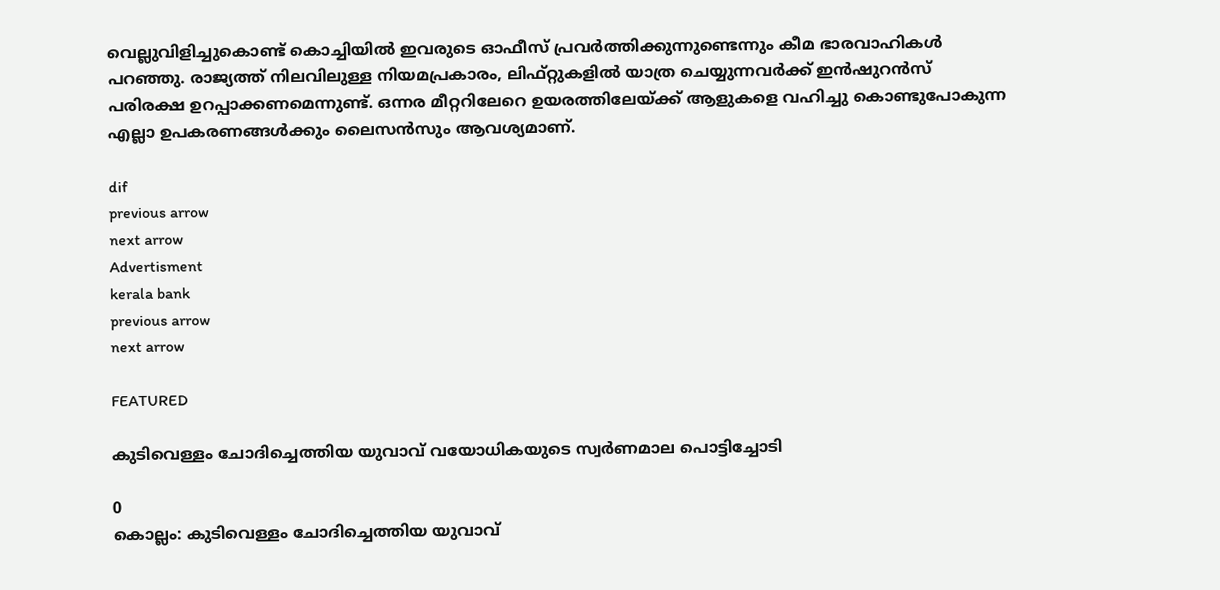വെല്ലുവിളിച്ചുകൊണ്ട് കൊച്ചിയില്‍ ഇവരുടെ ഓഫീസ് പ്രവര്‍ത്തിക്കുന്നുണ്ടെന്നും കീമ ഭാരവാഹികള്‍ പറഞ്ഞു. രാജ്യത്ത് നിലവിലുള്ള നിയമപ്രകാരം, ലിഫ്റ്റുകളില്‍ യാത്ര ചെയ്യുന്നവര്‍ക്ക് ഇന്‍ഷുറന്‍സ് പരിരക്ഷ ഉറപ്പാക്കണമെന്നുണ്ട്. ഒന്നര മീറ്ററിലേറെ ഉയരത്തിലേയ്ക്ക് ആളുകളെ വഹിച്ചു കൊണ്ടുപോകുന്ന എല്ലാ ഉപകരണങ്ങള്‍ക്കും ലൈസന്‍സും ആവശ്യമാണ്.

dif
previous arrow
next arrow
Advertisment
kerala bank
previous arrow
next arrow

FEATURED

കുടിവെള്ളം ചോദിച്ചെത്തിയ യുവാവ് വയോധികയുടെ സ്വർണമാല പൊട്ടിച്ചോടി

0
കൊല്ലം: കുടിവെള്ളം ചോദിച്ചെത്തിയ യുവാവ്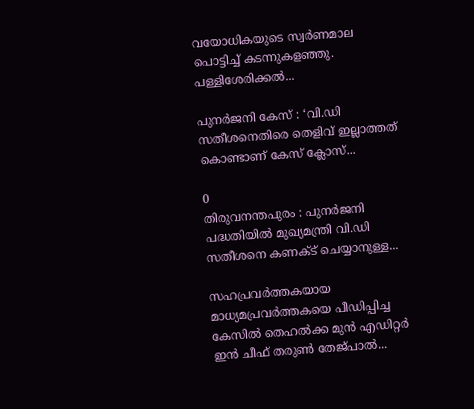വയോധികയുടെ സ്വർണമാല പൊട്ടിച്ച് കടന്നുകളഞ്ഞു. പള്ളിശേരിക്കൽ...

പുനർജനി കേസ് : ‘വി.ഡി സതീശനെതിരെ തെളിവ് ഇല്ലാത്തത് കൊണ്ടാണ് കേസ് ക്ലോസ്...

0
തിരുവനന്തപുരം : പുനർജനി പദ്ധതിയിൽ മുഖ്യമന്ത്രി വി.ഡി സതീശനെ കണക്ട് ചെയ്യാനുള്ള...

സഹപ്രവർത്തകയായ മാധ്യമപ്രവർത്തകയെ പീഡിപ്പിച്ച കേസിൽ തെഹൽക്ക മുൻ എഡിറ്റർ ഇൻ ചീഫ് തരുൺ തേജ്പാൽ...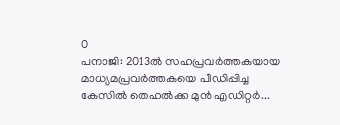0
പനാജി: 2013ൽ സഹപ്രവർത്തകയായ മാധ്യമപ്രവർത്തകയെ പീഡിപ്പിച്ച കേസിൽ തെഹൽക്ക മുൻ എഡിറ്റർ...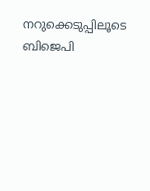നറുക്കെടുപ്പിലൂടെ ബിജെപി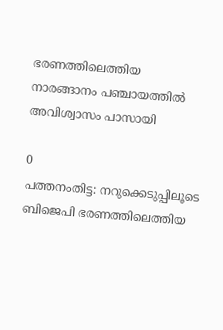ഭരണത്തിലെത്തിയ നാരങ്ങാനം പഞ്ചായത്തിൽ അവിശ്വാസം പാസായി

0
പത്തനംതിട്ട: നറുക്കെടുപ്പിലൂടെ ബിജെപി ഭരണത്തിലെത്തിയ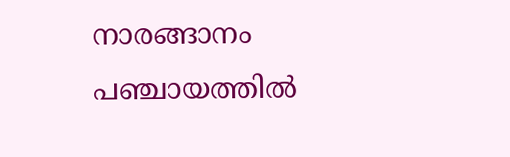നാരങ്ങാനം പഞ്ചായത്തിൽ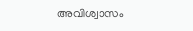അവിശ്വാസം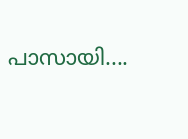പാസായി....